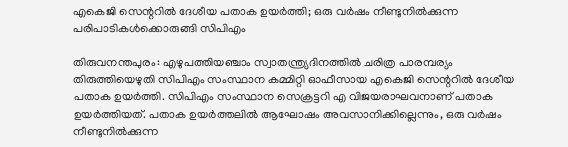എകെജി സെന്ററില്‍ ദേശീയ പതാക ഉയര്‍ത്തി; ഒരു വര്‍ഷം നീണ്ടുനില്‍ക്കുന്ന പരിപാടികള്‍ക്കൊരുങ്ങി സിപിഎം

തിരുവനന്തപുരം: എഴുപത്തിയഞ്ചാം സ്വാതന്ത്ര്യദിനത്തില്‍ ചരിത്ര പാരമ്പര്യം തിരുത്തിയെഴുതി സിപിഎം സംസ്ഥാന കമ്മിറ്റി ഓഫീസായ എകെജി സെന്ററില്‍ ദേശീയ പതാക ഉയര്‍ത്തി. സിപിഎം സംസ്ഥാന സെക്രട്ടറി എ വിജയരാഘവനാണ് പതാക ഉയര്‍ത്തിയത്. പതാക ഉയര്‍ത്തലില്‍ ആഘോഷം അവസാനിക്കില്ലെന്നും, ഒരു വര്‍ഷം നീണ്ടുനില്‍ക്കുന്ന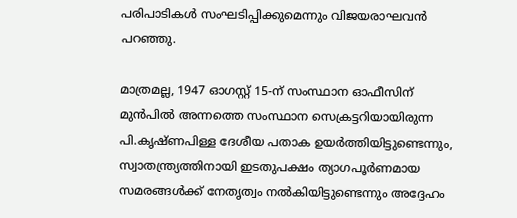പരിപാടികള്‍ സംഘടിപ്പിക്കുമെന്നും വിജയരാഘവന്‍ പറഞ്ഞു.

മാത്രമല്ല, 1947 ഓഗസ്റ്റ് 15-ന് സംസ്ഥാന ഓഫീസിന് മുന്‍പില്‍ അന്നത്തെ സംസ്ഥാന സെക്രട്ടറിയായിരുന്ന പി.കൃഷ്ണപിള്ള ദേശീയ പതാക ഉയര്‍ത്തിയിട്ടുണ്ടെന്നും, സ്വാതന്ത്ര്യത്തിനായി ഇടതുപക്ഷം ത്യാഗപൂര്‍ണമായ സമരങ്ങള്‍ക്ക് നേതൃത്വം നല്‍കിയിട്ടുണ്ടെന്നും അദ്ദേഹം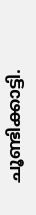ചൂണ്ടിക്കാട്ടി.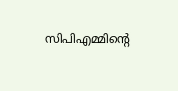സിപിഎമ്മിന്റെ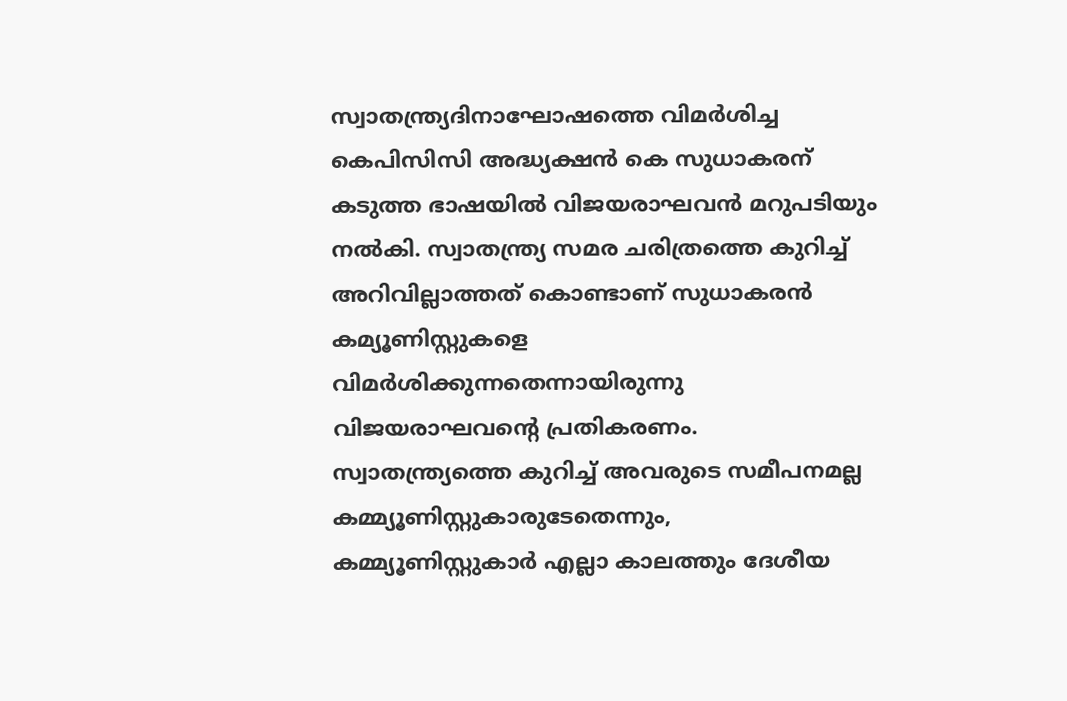സ്വാതന്ത്ര്യദിനാഘോഷത്തെ വിമര്‍ശിച്ച കെപിസിസി അദ്ധ്യക്ഷന്‍ കെ സുധാകരന് കടുത്ത ഭാഷയില്‍ വിജയരാഘവന്‍ മറുപടിയും നല്‍കി. സ്വാതന്ത്ര്യ സമര ചരിത്രത്തെ കുറിച്ച് അറിവില്ലാത്തത് കൊണ്ടാണ് സുധാകരന്‍ കമ്യൂണിസ്റ്റുകളെ വിമര്‍ശിക്കുന്നതെന്നായിരുന്നു വിജയരാഘവന്റെ പ്രതികരണം. സ്വാതന്ത്ര്യത്തെ കുറിച്ച് അവരുടെ സമീപനമല്ല കമ്മ്യൂണിസ്റ്റുകാരുടേതെന്നും, കമ്മ്യൂണിസ്റ്റുകാര്‍ എല്ലാ കാലത്തും ദേശീയ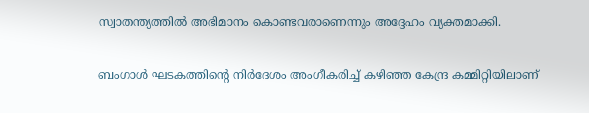സ്വാതന്ത്യത്തില്‍ അഭിമാനം കൊണ്ടവരാണെന്നും അദ്ദേഹം വ്യക്തമാക്കി.

ബംഗാള്‍ ഘടകത്തിന്റെ നിര്‍ദേശം അംഗീകരിച്ച് കഴിഞ്ഞ കേന്ദ്ര കമ്മിറ്റിയിലാണ്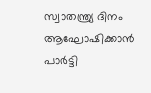സ്വാതന്ത്ര്യ ദിനം ആഘോഷിക്കാന്‍ പാര്‍ട്ടി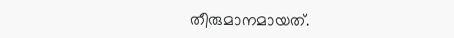തീരുമാനമായത്.